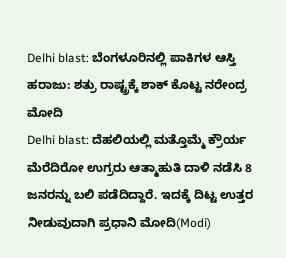Delhi blast: ಬೆಂಗಳೂರಿನಲ್ಲಿ ಪಾಕಿಗಳ ಆಸ್ತಿ ಹರಾಜು: ಶತ್ರು ರಾಷ್ಟ್ರಕ್ಕೆ ಶಾಕ್ ಕೊಟ್ಟ ನರೇಂದ್ರ ಮೋದಿ
Delhi blast: ದೆಹಲಿಯಲ್ಲಿ ಮತ್ತೊಮ್ಮೆ ಕ್ರೌರ್ಯ ಮೆರೆದಿರೋ ಉಗ್ರರು ಆತ್ಮಾಹುತಿ ದಾಳಿ ನಡೆಸಿ 8 ಜನರನ್ನು ಬಲಿ ಪಡೆದಿದ್ದಾರೆ. ಇದಕ್ಕೆ ದಿಟ್ಟ ಉತ್ತರ ನೀಡುವುದಾಗಿ ಪ್ರಧಾನಿ ಮೋದಿ(Modi)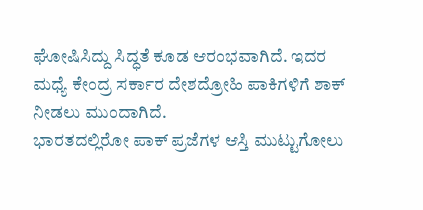ಘೋಷಿಸಿದ್ದು ಸಿದ್ಧತೆ ಕೂಡ ಆರಂಭವಾಗಿದೆ. ಇದರ ಮಧ್ಯೆ ಕೇಂದ್ರ ಸರ್ಕಾರ ದೇಶದ್ರೋಹಿ ಪಾಕಿಗಳಿಗೆ ಶಾಕ್ ನೀಡಲು ಮುಂದಾಗಿದೆ.
ಭಾರತದಲ್ಲಿರೋ ಪಾಕ್ ಪ್ರಜೆಗಳ ಆಸ್ತಿ ಮುಟ್ಟುಗೋಲು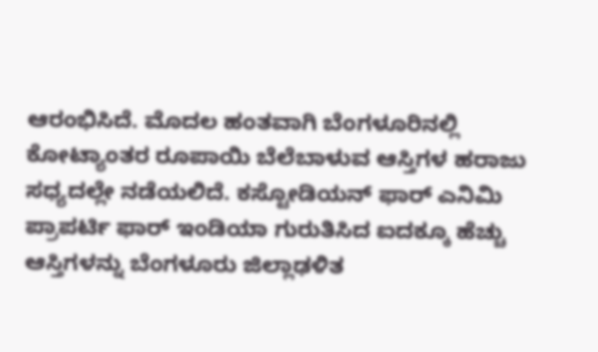ಆರಂಭಿಸಿದೆ. ಮೊದಲ ಹಂತವಾಗಿ ಬೆಂಗಳೂರಿನಲ್ಲಿ ಕೋಟ್ಯಾಂತರ ರೂಪಾಯಿ ಬೆಲೆಬಾಳುವ ಆಸ್ತಿಗಳ ಹರಾಜು ಸಧ್ಯದಲ್ಲೇ ನಡೆಯಲಿದೆ. ಕಸ್ಟೋಡಿಯನ್ ಫಾರ್ ಎನಿಮಿ ಪ್ರಾಪರ್ಟಿ ಫಾರ್ ಇಂಡಿಯಾ ಗುರುತಿಸಿದ ಐದಕ್ಕೂ ಹೆಚ್ಚು ಆಸ್ತಿಗಳನ್ನು ಬೆಂಗಳೂರು ಜಿಲ್ಲಾಢಳಿತ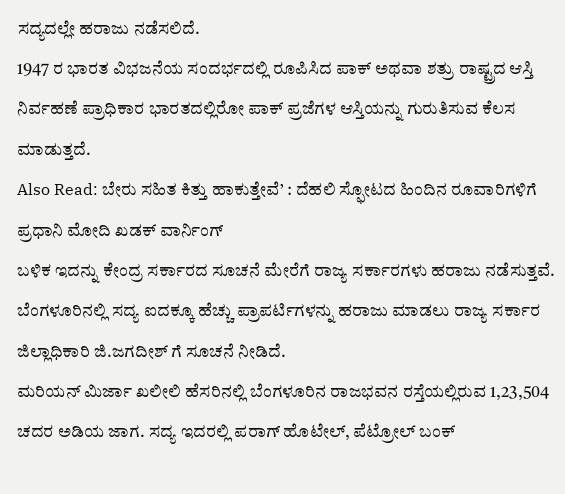ಸದ್ಯದಲ್ಲೇ ಹರಾಜು ನಡೆಸಲಿದೆ.
1947 ರ ಭಾರತ ವಿಭಜನೆಯ ಸಂದರ್ಭದಲ್ಲಿ ರೂಪಿಸಿದ ಪಾಕ್ ಅಥವಾ ಶತ್ರು ರಾಷ್ಟ್ರದ ಆಸ್ತಿ ನಿರ್ವಹಣೆ ಪ್ರಾಧಿಕಾರ ಭಾರತದಲ್ಲಿರೋ ಪಾಕ್ ಪ್ರಜೆಗಳ ಆಸ್ತಿಯನ್ನು ಗುರುತಿಸುವ ಕೆಲಸ ಮಾಡುತ್ತದೆ.
Also Read: ಬೇರು ಸಹಿತ ಕಿತ್ತು ಹಾಕುತ್ತೇವೆ’ : ದೆಹಲಿ ಸ್ಫೋಟದ ಹಿಂದಿನ ರೂವಾರಿಗಳಿಗೆ ಪ್ರಧಾನಿ ಮೋದಿ ಖಡಕ್ ವಾರ್ನಿಂಗ್
ಬಳಿಕ ಇದನ್ನು ಕೇಂದ್ರ ಸರ್ಕಾರದ ಸೂಚನೆ ಮೇರೆಗೆ ರಾಜ್ಯ ಸರ್ಕಾರಗಳು ಹರಾಜು ನಡೆಸುತ್ತವೆ. ಬೆಂಗಳೂರಿನಲ್ಲಿ ಸದ್ಯ ಐದಕ್ಕೂ ಹೆಚ್ಚು ಪ್ರಾಪರ್ಟಿಗಳನ್ನು ಹರಾಜು ಮಾಡಲು ರಾಜ್ಯ ಸರ್ಕಾರ ಜಿಲ್ಲಾಧಿಕಾರಿ ಜಿ.ಜಗದೀಶ್ ಗೆ ಸೂಚನೆ ನೀಡಿದೆ.
ಮರಿಯನ್ ಮಿರ್ಜಾ ಖಲೀಲಿ ಹೆಸರಿನಲ್ಲಿ ಬೆಂಗಳೂರಿನ ರಾಜಭವನ ರಸ್ತೆಯಲ್ಲಿರುವ 1,23,504 ಚದರ ಅಡಿಯ ಜಾಗ. ಸದ್ಯ ಇದರಲ್ಲಿ ಪರಾಗ್ ಹೊಟೇಲ್, ಪೆಟ್ರೋಲ್ ಬಂಕ್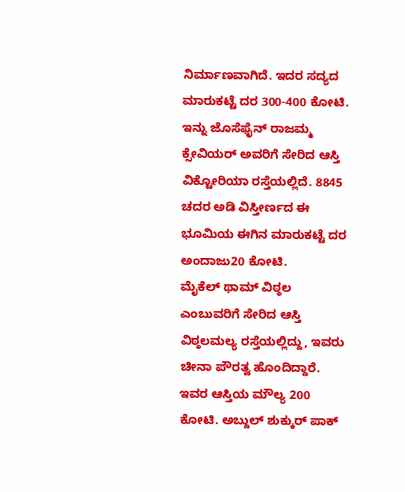ನಿರ್ಮಾಣವಾಗಿದೆ. ಇದರ ಸದ್ಯದ ಮಾರುಕಟ್ಟೆ ದರ 300-400 ಕೋಟಿ.
ಇನ್ನು ಜೊಸೆಫೈನ್ ರಾಜಮ್ಮ ಕ್ಸೇವಿಯರ್ ಅವರಿಗೆ ಸೇರಿದ ಆಸ್ತಿ ವಿಕ್ಟೋರಿಯಾ ರಸ್ತೆಯಲ್ಲಿದೆ. 8845 ಚದರ ಅಡಿ ವಿಸ್ತೀರ್ಣದ ಈ ಭೂಮಿಯ ಈಗಿನ ಮಾರುಕಟ್ಟೆ ದರ ಅಂದಾಜು20 ಕೋಟಿ.
ಮೈಕೆಲ್ ಥಾಮ್ ವಿಠ್ಠಲ ಎಂಬುವರಿಗೆ ಸೇರಿದ ಆಸ್ತಿ ವಿಠ್ಠಲಮಲ್ಯ ರಸ್ತೆಯಲ್ಲಿದ್ದು, ಇವರು ಚೀನಾ ಪೌರತ್ವ ಹೊಂದಿದ್ದಾರೆ. ಇವರ ಆಸ್ತಿಯ ಮೌಲ್ಯ 200 ಕೋಟಿ. ಅಬ್ದುಲ್ ಶುಕ್ಕುರ್ ಪಾಕ್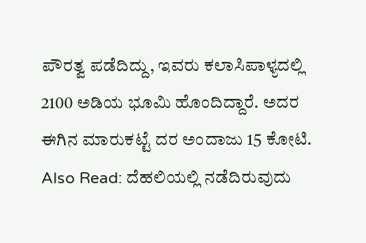ಪೌರತ್ವ ಪಡೆದಿದ್ದು, ಇವರು ಕಲಾಸಿಪಾಳ್ಯದಲ್ಲಿ 2100 ಅಡಿಯ ಭೂಮಿ ಹೊಂದಿದ್ದಾರೆ. ಅದರ ಈಗಿನ ಮಾರುಕಟ್ಟೆ ದರ ಅಂದಾಜು 15 ಕೋಟಿ.
Also Read: ದೆಹಲಿಯಲ್ಲಿ ನಡೆದಿರುವುದು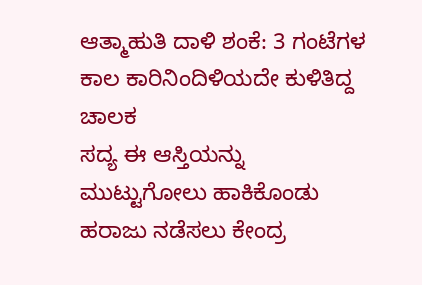ಆತ್ಮಾಹುತಿ ದಾಳಿ ಶಂಕೆ: 3 ಗಂಟೆಗಳ ಕಾಲ ಕಾರಿನಿಂದಿಳಿಯದೇ ಕುಳಿತಿದ್ದ ಚಾಲಕ
ಸದ್ಯ ಈ ಆಸ್ತಿಯನ್ನು ಮುಟ್ಟುಗೋಲು ಹಾಕಿಕೊಂಡು ಹರಾಜು ನಡೆಸಲು ಕೇಂದ್ರ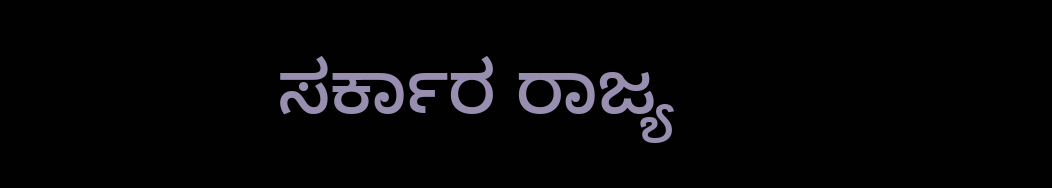ಸರ್ಕಾರ ರಾಜ್ಯ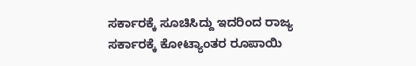ಸರ್ಕಾರಕ್ಕೆ ಸೂಚಿಸಿದ್ದು ಇದರಿಂದ ರಾಜ್ಯ ಸರ್ಕಾರಕ್ಕೆ ಕೋಟ್ಯಾಂತರ ರೂಪಾಯಿ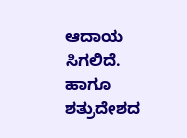ಆದಾಯ ಸಿಗಲಿದೆ. ಹಾಗೂ ಶತ್ರುದೇಶದ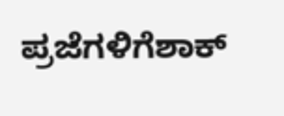ಪ್ರಜೆಗಳಿಗೆಶಾಕ್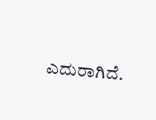ಎದುರಾಗಿದೆ.